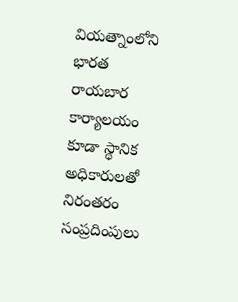వియత్నాంలోని భారత రాయబార కార్యాలయం కూడా స్థానిక అధికారులతో నిరంతరం సంప్రదింపులు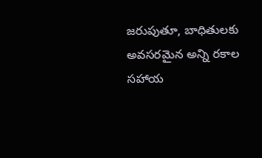జరుపుతూ, బాధితులకు అవసరమైన అన్ని రకాల సహాయ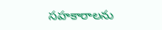సహకారాలను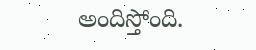అందిస్తోంది.